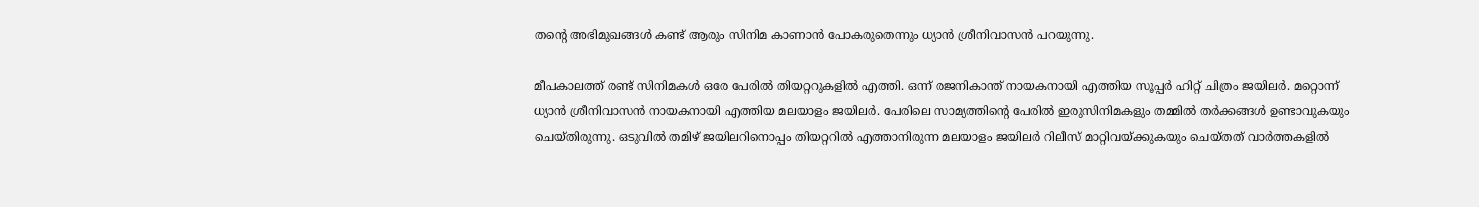തന്റെ അഭിമുഖങ്ങൾ കണ്ട് ആരും സിനിമ കാണാൻ പോകരുതെന്നും ധ്യാൻ ശ്രീനിവാസൻ പറയുന്നു.

മീപകാലത്ത് രണ്ട് സിനിമകൾ ഒരേ പേരിൽ തിയറ്ററുകളിൽ എത്തി. ഒന്ന് രജനികാന്ത് നായകനായി എത്തിയ സൂപ്പർ ഹിറ്റ് ചിത്രം ജയിലർ. മറ്റൊന്ന് ധ്യാൻ ശ്രീനിവാസൻ നായകനായി എത്തിയ മലയാളം ജയിലർ. പേരിലെ സാമ്യത്തിന്റെ പേരിൽ ഇരുസിനിമകളും തമ്മിൽ തർക്കങ്ങൾ ഉണ്ടാവുകയും ചെയ്തിരുന്നു. ഒടുവിൽ തമിഴ് ജയിലറിനൊപ്പം തിയറ്ററിൽ എത്താനിരുന്ന മലയാളം ജയിലർ റിലീസ് മാറ്റിവയ്ക്കുകയും ചെയ്തത് വാർത്തകളിൽ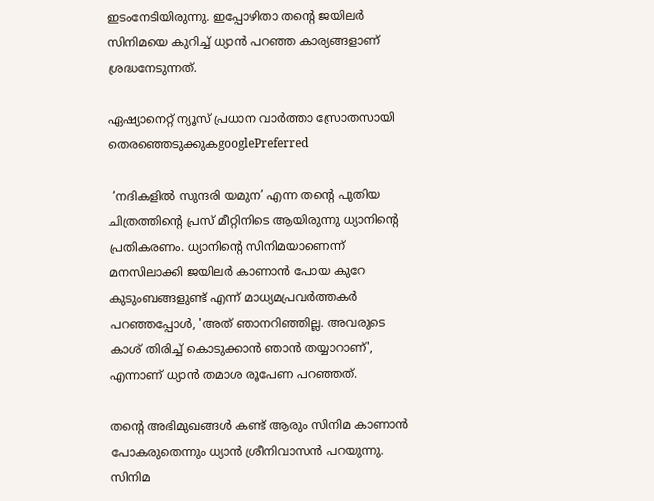ഇടംനേടിയിരുന്നു. ഇപ്പോഴിതാ തന്റെ ജയിലർ സിനിമയെ കുറിച്ച് ധ്യാൻ പറഞ്ഞ കാര്യങ്ങളാണ് ശ്രദ്ധനേടുന്നത്.

ഏഷ്യാനെറ്റ് ന്യൂസ് പ്രധാന വാർത്താ സ്രോതസായി തെരഞ്ഞെടുക്കുകgooglePreferred

 ‘നദികളില്‍ സുന്ദരി യമുന’ എന്ന തന്റെ പുതിയ ചിത്രത്തിന്റെ പ്രസ് മീറ്റിനിടെ ആയിരുന്നു ധ്യാനിന്റെ പ്രതികരണം. ധ്യാനിന്റെ സിനിമയാണെന്ന് മനസിലാക്കി ജയിലർ കാണാൻ പോയ കുറേ കുടുംബങ്ങളുണ്ട് എന്ന് മാധ്യമപ്രവർത്തകർ പറഞ്ഞപ്പോൾ, 'അത് ഞാനറിഞ്ഞില്ല. അവരുടെ കാശ് തിരിച്ച് കൊടുക്കാൻ ഞാൻ തയ്യാറാണ്', എന്നാണ് ധ്യാൻ തമാശ രൂപേണ പറഞ്ഞത്.

തന്റെ അഭിമുഖങ്ങൾ കണ്ട് ആരും സിനിമ കാണാൻ പോകരുതെന്നും ധ്യാൻ ശ്രീനിവാസൻ പറയുന്നു. സിനിമ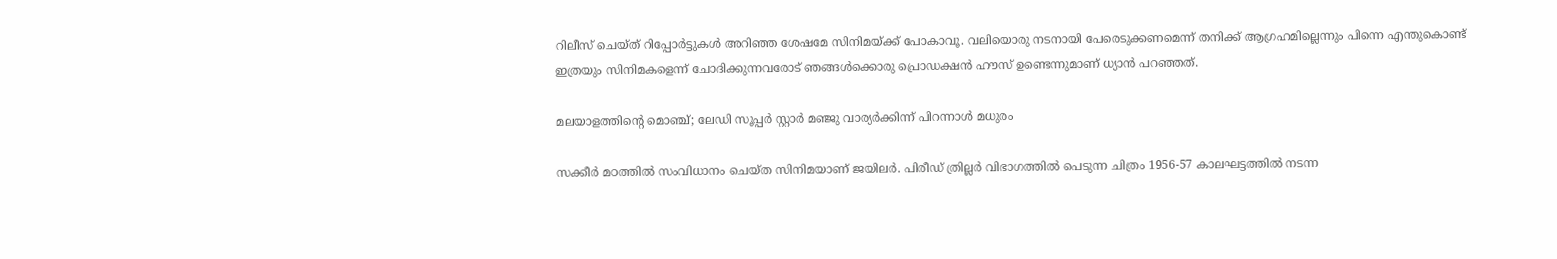റിലീസ് ചെയ്ത് റിപ്പോർട്ടുകൾ അറിഞ്ഞ ശേഷമേ സിനിമയ്ക്ക് പോകാവൂ. വലിയൊരു നടനായി പേരെടുക്കണമെന്ന് തനിക്ക് ആഗ്രഹമില്ലെന്നും പിന്നെ എന്തുകൊണ്ട് ഇത്രയും സിനിമകളെന്ന് ചോദിക്കുന്നവരോട് ഞങ്ങൾക്കൊരു പ്രൊഡക്ഷൻ ഹൗസ് ഉണ്ടെന്നുമാണ് ധ്യാൻ പറഞ്ഞത്.

മലയാളത്തിന്റെ മൊഞ്ച്; ലേഡി സൂപ്പർ സ്റ്റാർ മഞ്ജു വാര്യർക്കിന്ന് പിറന്നാൾ മധുരം

സക്കീര്‍ മഠത്തില്‍ സംവിധാനം ചെയ്ത സിനിമയാണ് ജയിലര്‍. പിരീഡ് ത്രില്ലര്‍ വിഭാഗത്തില്‍ പെടുന്ന ചിത്രം 1956-57 കാലഘട്ടത്തിൽ നടന്ന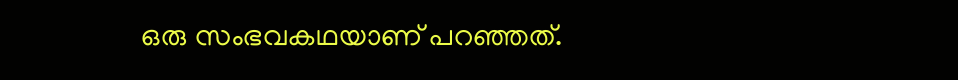ഒരു സംഭവകഥയാണ് പറഞ്ഞത്.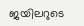ജയിലറുടെ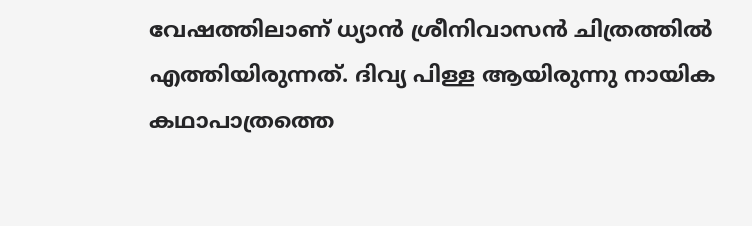വേഷത്തിലാണ് ധ്യാന്‍ ശ്രീനിവാസന്‍ ചിത്രത്തില്‍ എത്തിയിരുന്നത്. ദിവ്യ പിള്ള ആയിരുന്നു നായിക കഥാപാത്രത്തെ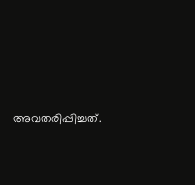അവതരിപ്പിച്ചത്.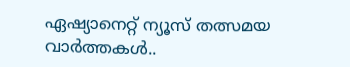ഏഷ്യാനെറ്റ് ന്യൂസ് തത്സമയ വാർത്തകൾ..